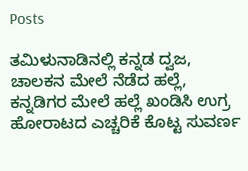Posts

ತಮಿಳುನಾಡಿನಲ್ಲಿ ಕನ್ನಡ ದ್ವಜ, ಚಾಲಕನ ಮೇಲೆ ನೆಡೆದ ಹಲ್ಲೆ, ಕನ್ನಡಿಗರ ಮೇಲೆ ಹಲ್ಲೆ ಖಂಡಿಸಿ ಉಗ್ರ ಹೋರಾಟದ ಎಚ್ಚರಿಕೆ ಕೊಟ್ಟ ಸುವರ್ಣ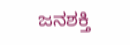ಜನಶಕ್ತಿ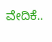ವೇದಿಕೆ..